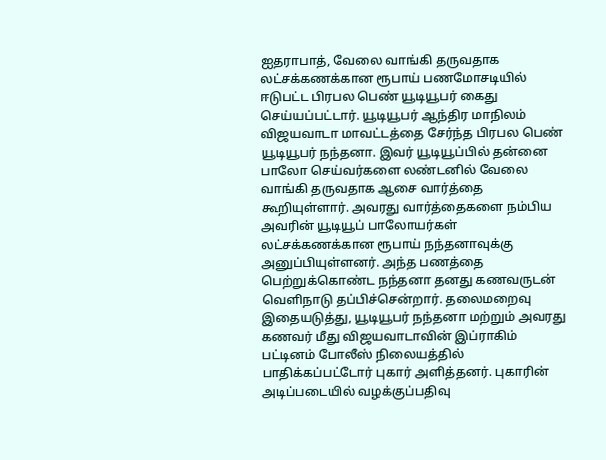ஐதராபாத், வேலை வாங்கி தருவதாக லட்சக்கணக்கான ரூபாய் பணமோசடியில் ஈடுபட்ட பிரபல பெண் யூடியூபர் கைது செய்யப்பட்டார். யூடியூபர் ஆந்திர மாநிலம் விஜயவாடா மாவட்டத்தை சேர்ந்த பிரபல பெண் யூடியூபர் நந்தனா. இவர் யூடியூப்பில் தன்னை பாலோ செய்வர்களை லண்டனில் வேலை வாங்கி தருவதாக ஆசை வார்த்தை கூறியுள்ளார். அவரது வார்த்தைகளை நம்பிய அவரின் யூடியூப் பாலோயர்கள் லட்சக்கணக்கான ரூபாய் நந்தனாவுக்கு அனுப்பியுள்ளனர். அந்த பணத்தை பெற்றுக்கொண்ட நந்தனா தனது கணவருடன் வெளிநாடு தப்பிச்சென்றார். தலைமறைவு இதையடுத்து, யூடியூபர் நந்தனா மற்றும் அவரது கணவர் மீது விஜயவாடாவின் இப்ராகிம் பட்டினம் போலீஸ் நிலையத்தில் பாதிக்கப்பட்டோர் புகார் அளித்தனர். புகாரின் அடிப்படையில் வழக்குப்பதிவு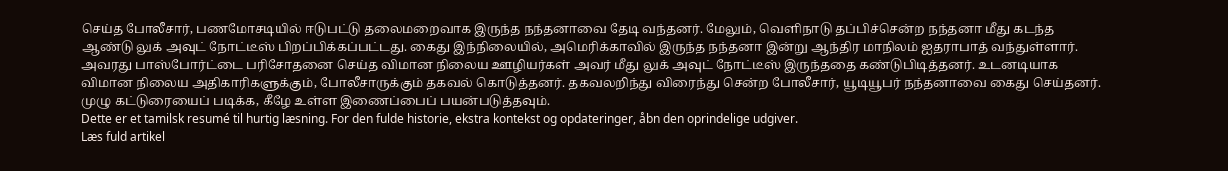செய்த போலீசார், பணமோசடியில் ஈடுபட்டு தலைமறைவாக இருந்த நந்தனாவை தேடி வந்தனர். மேலும், வெளிநாடு தப்பிச்சென்ற நந்தனா மீது கடந்த ஆண்டு லுக் அவுட் நோட்டீஸ் பிறப்பிக்கப்பட்டது. கைது இந்நிலையில், அமெரிக்காவில் இருந்த நந்தனா இன்று ஆந்திர மாநிலம் ஐதராபாத் வந்துள்ளார். அவரது பாஸ்போர்ட்டை பரிசோதனை செய்த விமான நிலைய ஊழியர்கள் அவர் மீது லுக் அவுட் நோட்டீஸ் இருந்ததை கண்டுபிடித்தனர். உடனடியாக விமான நிலைய அதிகாரிகளுக்கும், போலீசாருக்கும் தகவல் கொடுத்தனர். தகவலறிந்து விரைந்து சென்ற போலீசார், யூடியூபர் நந்தனாவை கைது செய்தனர். முழு கட்டுரையைப் படிக்க, கீழே உள்ள இணைப்பைப் பயன்படுத்தவும்.
Dette er et tamilsk resumé til hurtig læsning. For den fulde historie, ekstra kontekst og opdateringer, åbn den oprindelige udgiver.
Læs fuld artikel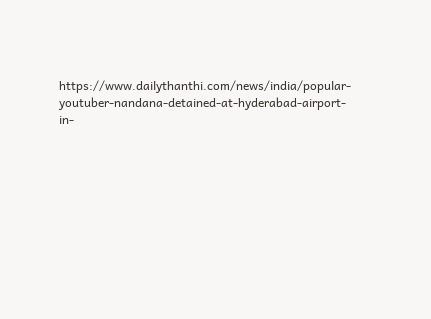https://www.dailythanthi.com/news/india/popular-youtuber-nandana-detained-at-hyderabad-airport-in-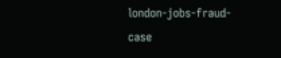london-jobs-fraud-case